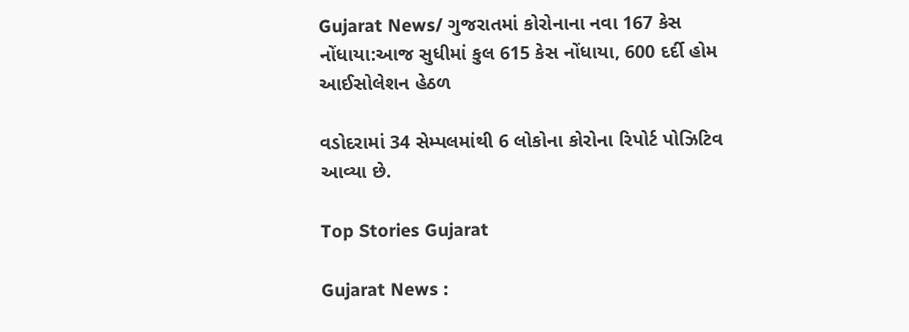Gujarat News/ ગુજરાતમાં કોરોનાના નવા 167 કેસ નોંધાયા:આજ સુધીમાં કુલ 615 કેસ નોંધાયા, 600 દર્દી હોમ આઈસોલેશન હેઠળ

વડોદરામાં 34 સેમ્પલમાંથી 6 લોકોના કોરોના રિપોર્ટ પોઝિટિવ આવ્યા છે.

Top Stories Gujarat

Gujarat News :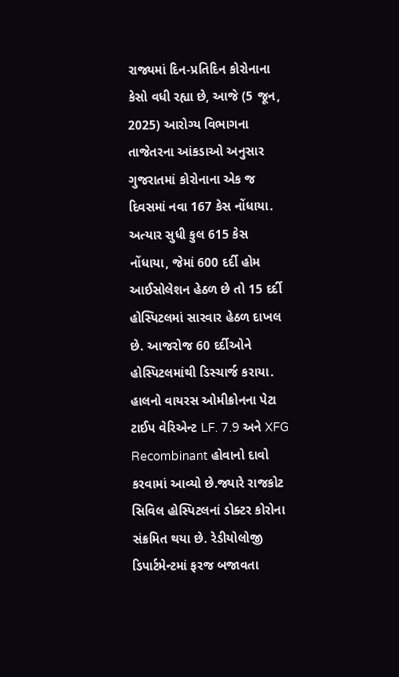રાજ્યમાં દિન-પ્રતિદિન કોરોનાના કેસો વધી રહ્યા છે, આજે (5 જૂન, 2025) આરોગ્ય વિભાગના તાજેતરના આંકડાઓ અનુસાર ગુજરાતમાં કોરોનાના એક જ દિવસમાં નવા 167 કેસ નોંધાયા. અત્યાર સુધી કુલ 615 કેસ નોંધાયા, જેમાં 600 દર્દી હોમ આઈસોલેશન હેઠળ છે તો 15 દર્દી હોસ્પિટલમાં સારવાર હેઠળ દાખલ છે. આજરોજ 60 દર્દીઓને હોસ્પિટલમાંથી ડિસ્ચાર્જ કરાયા. હાલનો વાયરસ ઓમીક્રોનના પેટા ટાઈપ વેરિએન્ટ LF. 7.9 અને XFG Recombinant હોવાનો દાવો કરવામાં આવ્યો છે.જ્યારે રાજકોટ સિવિલ હોસ્પિટલનાં ડોક્ટર કોરોના સંક્રમિત થયા છે. રેડીયોલોજી ડિપાર્ટમેન્ટમાં ફરજ બજાવતા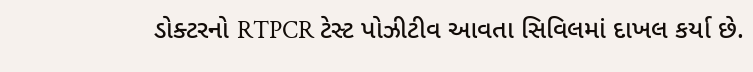ડોક્ટરનો RTPCR ટેસ્ટ પોઝીટીવ આવતા સિવિલમાં દાખલ કર્યા છે.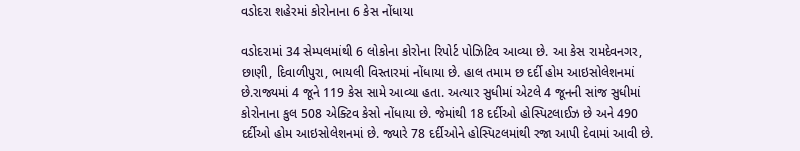વડોદરા શહેરમાં કોરોનાના 6 કેસ નોંધાયા

વડોદરામાં 34 સેમ્પલમાંથી 6 લોકોના કોરોના રિપોર્ટ પોઝિટિવ આવ્યા છે. આ કેસ રામદેવનગર, છાણી, દિવાળીપુરા, ભાયલી વિસ્તારમાં નોંધાયા છે. હાલ તમામ છ દર્દી હોમ આઇસોલેશનમાં છે.રાજ્યમાં 4 જૂને 119 કેસ સામે આવ્યા હતા. અત્યાર સુધીમાં એટલે 4 જૂનની સાંજ સુધીમાં કોરોનાના કુલ 508 એક્ટિવ કેસો નોંધાયા છે. જેમાંથી 18 દર્દીઓ હોસ્પિટલાઈઝ છે અને 490 દર્દીઓ હોમ આઇસોલેશનમાં છે. જ્યારે 78 દર્દીઓને હોસ્પિટલમાંથી રજા આપી દેવામાં આવી છે.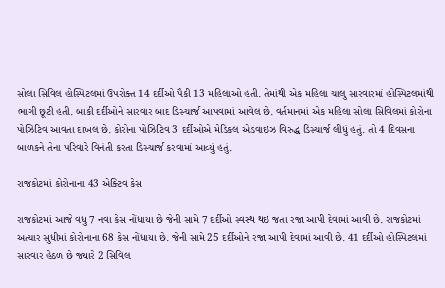સોલા સિવિલ હોસ્પિટલમાં ઉપરોક્ત 14 દર્દીઓ પૈકી 13 મહિલાઓ હતી. તેમાંથી એક મહિલા ચાલુ સારવારમાં હોસ્પિટલમાંથી ભાગી છૂટી હતી. બાકી દર્દીઓને સારવાર બાદ ડિસ્ચાર્જ આપવામાં આવેલ છે. વર્તમાનમાં એક મહિલા સોલા સિવિલમાં કોરોના પોઝિટિવ આવતા દાખલ છે. કોરોના પોઝિટિવ 3 દર્દીઓએ મેડિકલ એડવાઇઝ વિરુદ્ધ ડિસ્ચાર્જ લીધું હતું. તો 4 દિવસના બાળકને તેના પરિવારે વિનંતી કરતા ડિસ્ચાર્જ કરવામાં આવ્યું હતું.

રાજકોટમાં કોરોનાના 43 એક્ટિવ કેસ

રાજકોટમાં આજે વધુ 7 નવા કેસ નોંધાયા છે જેની સામે 7 દર્દીઓ સ્વસ્થ થઇ જતા રજા આપી દેવામાં આવી છે. રાજકોટમાં અત્યાર સુધીમાં કોરોનાના 68 કેસ નોંધાયા છે. જેની સામે 25 દર્દીઓને રજા આપી દેવામાં આવી છે. 41 દર્દીઓ હોસ્પિટલમાં સારવાર હેઠળ છે જ્યારે 2 સિવિલ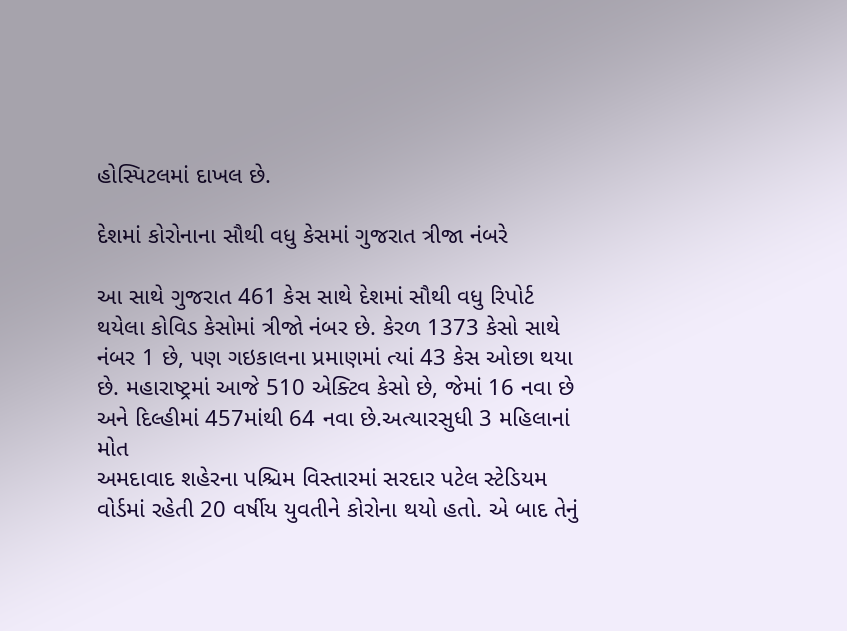હોસ્પિટલમાં દાખલ છે.

દેશમાં કોરોનાના સૌથી વધુ કેસમાં ગુજરાત ત્રીજા નંબરે

આ સાથે ગુજરાત 461 કેસ સાથે દેશમાં સૌથી વધુ રિપોર્ટ થયેલા કોવિડ કેસોમાં ત્રીજો નંબર છે. કેરળ 1373 કેસો સાથે નંબર 1 છે, પણ ગઇકાલના પ્રમાણમાં ત્યાં 43 કેસ ઓછા થયા છે. મહારાષ્ટ્રમાં આજે 510 એક્ટિવ કેસો છે, જેમાં 16 નવા છે અને દિલ્હીમાં 457માંથી 64 નવા છે.અત્યારસુધી 3 મહિલાનાં મોત
અમદાવાદ શહેરના પશ્ચિમ વિસ્તારમાં સરદાર પટેલ સ્ટેડિયમ વોર્ડમાં રહેતી 20 વર્ષીય યુવતીને કોરોના થયો હતો. એ બાદ તેનું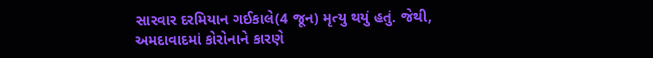સારવાર દરમિયાન ગઈકાલે(4 જૂન) મૃત્યુ થયું હતું. જેથી, અમદાવાદમાં કોરોનાને કારણે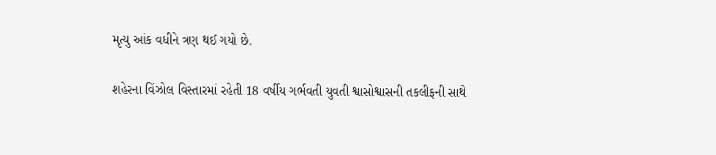મૃત્યુ આંક વધીને ત્રણ થઈ ગયો છે.

શહેરના વિંઝોલ વિસ્તારમાં રહેતી 18 વર્ષીય ગર્ભવતી યુવતી શ્વાસોશ્વાસની તકલીફની સાથે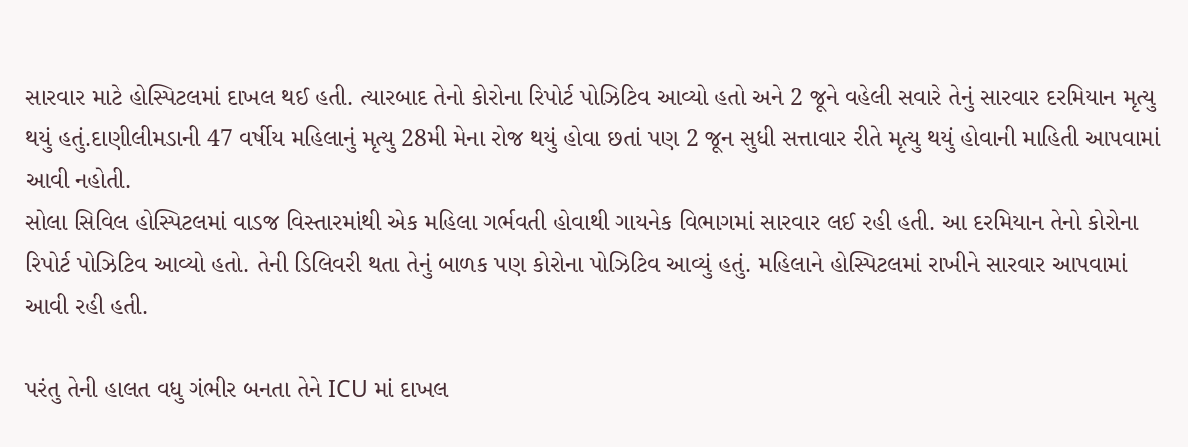સારવાર માટે હોસ્પિટલમાં દાખલ થઈ હતી. ત્યારબાદ તેનો કોરોના રિપોર્ટ પોઝિટિવ આવ્યો હતો અને 2 જૂને વહેલી સવારે તેનું સારવાર દરમિયાન મૃત્યુ થયું હતું.દાણીલીમડાની 47 વર્ષીય મહિલાનું મૃત્યુ 28મી મેના રોજ થયું હોવા છતાં પણ 2 જૂન સુધી સત્તાવાર રીતે મૃત્યુ થયું હોવાની માહિતી આપવામાં આવી નહોતી.
સોલા સિવિલ હોસ્પિટલમાં વાડજ વિસ્તારમાંથી એક મહિલા ગર્ભવતી હોવાથી ગાયનેક વિભાગમાં સારવાર લઈ રહી હતી. આ દરમિયાન તેનો કોરોના રિપોર્ટ પોઝિટિવ આવ્યો હતો. તેની ડિલિવરી થતા તેનું બાળક પણ કોરોના પોઝિટિવ આવ્યું હતું. મહિલાને હોસ્પિટલમાં રાખીને સારવાર આપવામાં આવી રહી હતી.

પરંતુ તેની હાલત વધુ ગંભીર બનતા તેને ICU માં દાખલ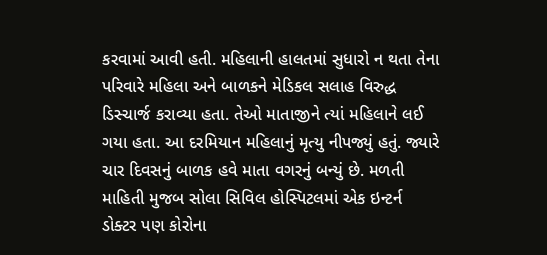કરવામાં આવી હતી. મહિલાની હાલતમાં સુધારો ન થતા તેના પરિવારે મહિલા અને બાળકને મેડિકલ સલાહ વિરુદ્ધ ડિસ્ચાર્જ કરાવ્યા હતા. તેઓ માતાજીને ત્યાં મહિલાને લઈ ગયા હતા. આ દરમિયાન મહિલાનું મૃત્યુ નીપજ્યું હતું. જ્યારે ચાર દિવસનું બાળક હવે માતા વગરનું બન્યું છે. મળતી માહિતી મુજબ સોલા સિવિલ હોસ્પિટલમાં એક ઇન્ટર્ન ડોક્ટર પણ કોરોના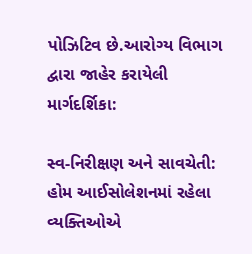પોઝિટિવ છે.આરોગ્ય વિભાગ દ્વારા જાહેર કરાયેલી માર્ગદર્શિકા:

સ્વ-નિરીક્ષણ અને સાવચેતી: હોમ આઈસોલેશનમાં રહેલા વ્યક્તિઓએ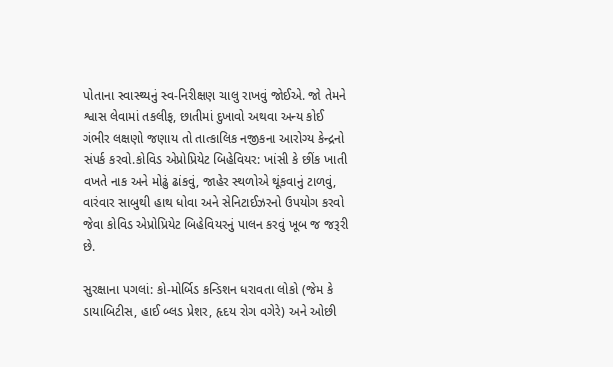પોતાના સ્વાસ્થ્યનું સ્વ-નિરીક્ષણ ચાલુ રાખવું જોઈએ. જો તેમને શ્વાસ લેવામાં તકલીફ, છાતીમાં દુખાવો અથવા અન્ય કોઈ ગંભીર લક્ષણો જણાય તો તાત્કાલિક નજીકના આરોગ્ય કેન્દ્રનો સંપર્ક કરવો.કોવિડ એપ્રોપ્રિયેટ બિહેવિયર: ખાંસી કે છીંક ખાતી વખતે નાક અને મોઢું ઢાંકવું, જાહેર સ્થળોએ થૂંકવાનું ટાળવું, વારંવાર સાબુથી હાથ ધોવા અને સેનિટાઈઝરનો ઉપયોગ કરવો જેવા કોવિડ એપ્રોપ્રિયેટ બિહેવિયરનું પાલન કરવું ખૂબ જ જરૂરી છે.

સુરક્ષાના પગલાં: કો-મોર્બિડ કન્ડિશન ધરાવતા લોકો (જેમ કે ડાયાબિટીસ, હાઈ બ્લડ પ્રેશર, હૃદય રોગ વગેરે) અને ઓછી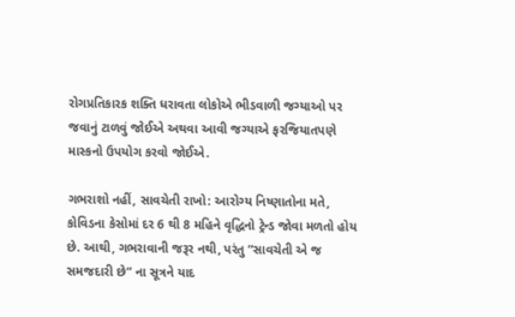રોગપ્રતિકારક શક્તિ ધરાવતા લોકોએ ભીડવાળી જગ્યાઓ પર જવાનું ટાળવું જોઈએ અથવા આવી જગ્યાએ ફરજિયાતપણે માસ્કનો ઉપયોગ કરવો જોઈએ.

ગભરાશો નહીં, સાવચેતી રાખો: આરોગ્ય નિષ્ણાતોના મતે, કોવિડના કેસોમાં દર 6 થી 8 મહિને વૃદ્ધિનો ટ્રેન્ડ જોવા મળતો હોય છે. આથી, ગભરાવાની જરૂર નથી, પરંતુ “સાવચેતી એ જ સમજદારી છે” ના સૂત્રને યાદ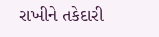રાખીને તકેદારી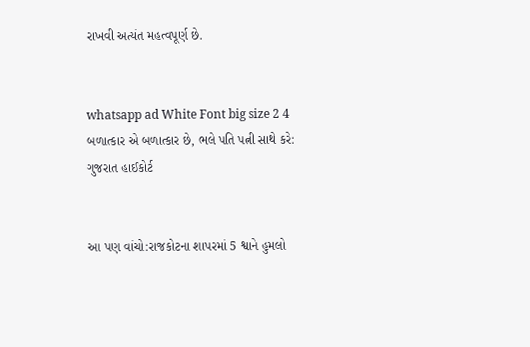રાખવી અત્યંત મહત્વપૂર્ણ છે.


whatsapp ad White Font big size 2 4 બળાત્કાર એ બળાત્કાર છે, ભલે પતિ પત્ની સાથે કરે: ગુજરાત હાઈકોર્ટ


આ પણ વાંચો:રાજકોટના શાપરમાં 5 શ્વાને હુમલો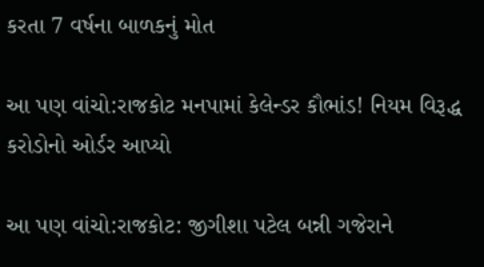કરતા 7 વર્ષના બાળકનું મોત

આ પણ વાંચો:રાજકોટ મનપામાં કેલેન્ડર કૌભાંડ! નિયમ વિરૂદ્ધ કરોડોનો ઓર્ડર આપ્યો

આ પણ વાંચો:રાજકોટ: જીગીશા પટેલ બન્ની ગજેરાને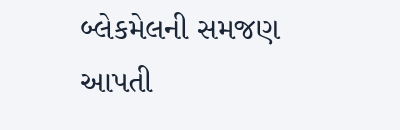બ્લેકમેલની સમજણ આપતી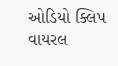ઓડિયો ક્લિપ વાયરલ